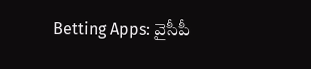Betting Apps: వైసీపీ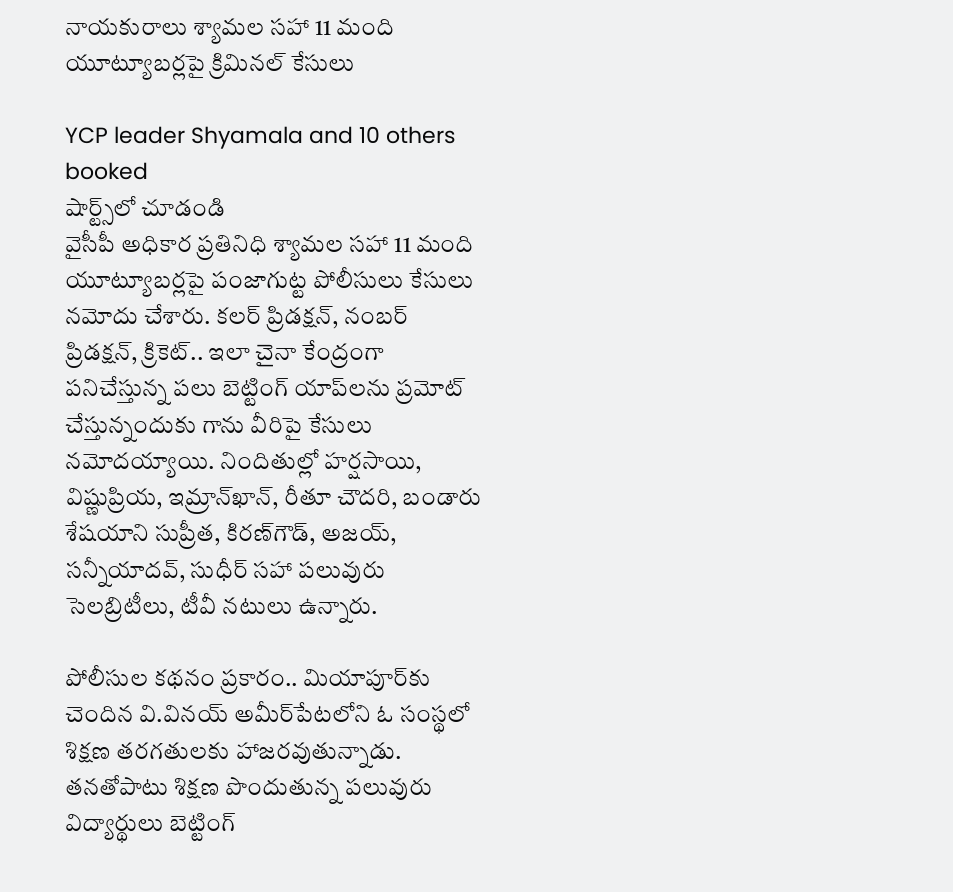నాయకురాలు శ్యామల సహా 11 మంది యూట్యూబర్లపై క్రిమినల్ కేసులు

YCP leader Shyamala and 10 others booked
షార్ట్స్‌లో చూడండి
వైసీపీ అధికార ప్రతినిధి శ్యామల సహా 11 మంది యూట్యూబర్లపై పంజాగుట్ట పోలీసులు కేసులు నమోదు చేశారు. కలర్ ప్రిడక్షన్, నంబర్ ప్రిడక్షన్, క్రికెట్.. ఇలా చైనా కేంద్రంగా పనిచేస్తున్న పలు బెట్టింగ్ యాప్‌లను ప్రమోట్ చేస్తున్నందుకు గాను వీరిపై కేసులు నమోదయ్యాయి. నిందితుల్లో హర్షసాయి, విష్ణుప్రియ, ఇమ్రాన్‌ఖాన్, రీతూ చౌదరి, బండారు శేషయాని సుప్రీత, కిరణ్‌గౌడ్, అజయ్, సన్నీయాదవ్, సుధీర్ సహా పలువురు సెలబ్రిటీలు, టీవీ నటులు ఉన్నారు.

పోలీసుల కథనం ప్రకారం.. మియాపూర్‌కు చెందిన వి.వినయ్ అమీర్‌పేటలోని ఓ సంస్థలో శిక్షణ తరగతులకు హాజరవుతున్నాడు. తనతోపాటు శిక్షణ పొందుతున్న పలువురు విద్యార్థులు బెట్టింగ్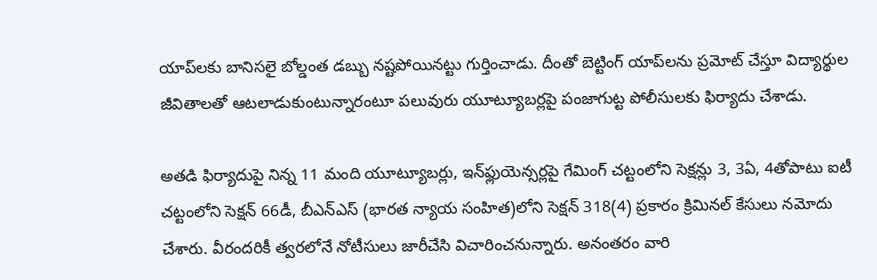యాప్‌లకు బానిసలై బోల్డంత డబ్బు నష్టపోయినట్టు గుర్తించాడు. దీంతో బెట్టింగ్ యాప్‌లను ప్రమోట్ చేస్తూ విద్యార్థుల జీవితాలతో ఆటలాడుకుంటున్నారంటూ పలువురు యూట్యూబర్లపై పంజాగుట్ట పోలీసులకు ఫిర్యాదు చేశాడు.

అతడి ఫిర్యాదుపై నిన్న 11 మంది యూట్యూబర్లు, ఇన్‌ఫ్లుయెన్సర్లపై గేమింగ్ చట్టంలోని సెక్షన్లు 3, 3ఏ, 4తోపాటు ఐటీ చట్టంలోని సెక్షన్ 66డీ, బీఎన్ఎస్ (భారత న్యాయ సంహిత)లోని సెక్షన్ 318(4) ప్రకారం క్రిమినల్ కేసులు నమోదు చేశారు. వీరందరికీ త్వరలోనే నోటీసులు జారీచేసి విచారించనున్నారు. అనంతరం వారి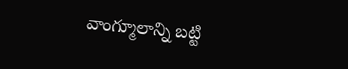వాంగ్మూలాన్ని బట్టి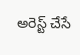అరెస్ట్ చేసే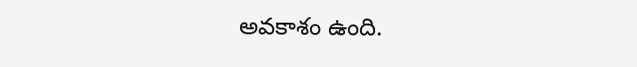అవకాశం ఉంది.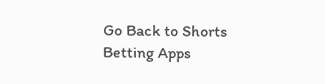Go Back to Shorts
Betting Apps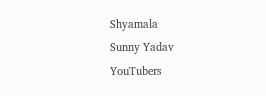Shyamala
Sunny Yadav
YouTubers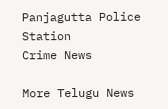Panjagutta Police Station
Crime News

More Telugu News